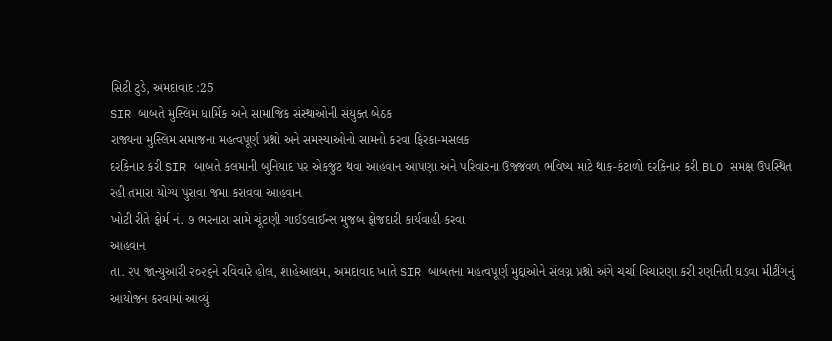સિટી ટુડે, અમદાવાદ :25
SIR બાબતે મુસ્લિમ ધાર્મિક અને સામાજિક સંસ્થાઓની સંયુક્ત બેઠક
રાજ્યના મુસ્લિમ સમાજના મહત્વપૂર્ણ પ્રશ્નો અને સમસ્યાઓનો સામનો કરવા ફિરકા-મસલક
દરકિનાર કરી SIR બાબતે કલમાની બુનિયાદ પર એકજુટ થવા આહવાન આપણા અને પરિવારના ઉજ્જવળ ભવિષ્ય માટે થાક-કંટાળો દરકિનાર કરી BLO સમક્ષ ઉપસ્થિત રહી તમારા યોગ્ય પુરાવા જમા કરાવવા આહવાન
ખોટી રીતે ફોર્મ નં. ૭ ભરનારા સામે ચૂંટણી ગાઈડલાઈન્સ મુજબ ફોજદારી કાર્યવાહી કરવા
આહવાન
તા. ૨૫ જાન્યુઆરી ૨૦૨૬ને રવિવારે હોલ, શાહેઆલમ, અમદાવાદ ખાતે SIR બાબતના મહત્વપૂર્ણ મુદ્દાઓને સંલગ્ન પ્રશ્નો અંગે ચર્ચા વિચારણા કરી રણનિતી ઘડવા મીટીંગનું આયોજન કરવામાં આવ્યું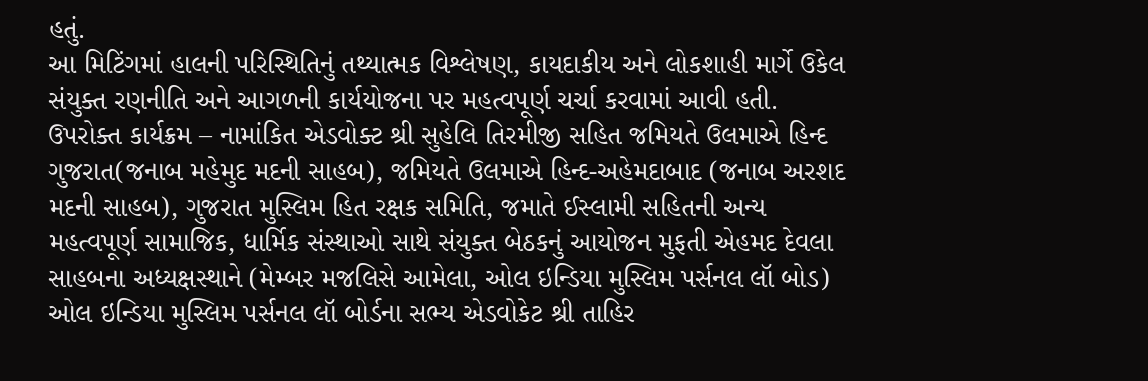હતું.
આ મિટિંગમાં હાલની પરિસ્થિતિનું તથ્યાત્મક વિશ્લેષણ, કાયદાકીય અને લોકશાહી માર્ગે ઉકેલ સંયુક્ત રણનીતિ અને આગળની કાર્યયોજના પર મહત્વપૂર્ણ ચર્ચા કરવામાં આવી હતી.
ઉપરોક્ત કાર્યક્રમ – નામાંકિત એડવોક્ટ શ્રી સુહેલિ તિરમીજી સહિત જમિયતે ઉલમાએ હિન્દ ગુજરાત(જનાબ મહેમુદ મદની સાહબ), જમિયતે ઉલમાએ હિન્દ-અહેમદાબાદ (જનાબ અરશદ મદની સાહબ), ગુજરાત મુસ્લિમ હિત રક્ષક સમિતિ, જમાતે ઈસ્લામી સહિતની અન્ય મહત્વપૂર્ણ સામાજિક, ધાર્મિક સંસ્થાઓ સાથે સંયુક્ત બેઠકનું આયોજન મુફતી એહમદ દેવલા સાહબના અધ્યક્ષસ્થાને (મેમ્બર મજલિસે આમેલા, ઓલ ઇન્ડિયા મુસ્લિમ પર્સનલ લૉ બોડ) ઓલ ઇન્ડિયા મુસ્લિમ પર્સનલ લૉ બોર્ડના સભ્ય એડવોકેટ શ્રી તાહિર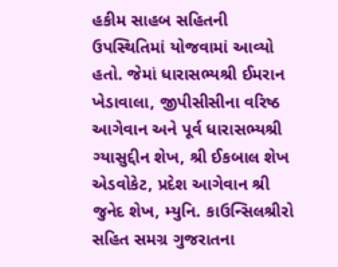હકીમ સાહબ સહિતની ઉપસ્થિતિમાં યોજવામાં આવ્યો હતો. જેમાં ધારાસભ્યશ્રી ઈમરાન ખેડાવાલા, જીપીસીસીના વરિષ્ઠ આગેવાન અને પૂર્વ ધારાસભ્યશ્રી ગ્યાસુદ્દીન શેખ, શ્રી ઈકબાલ શેખ એડવોકેટ, પ્રદેશ આગેવાન શ્રી જુનેદ શેખ, મ્યુનિ. કાઉન્સિલશ્રીરો સહિત સમગ્ર ગુજરાતના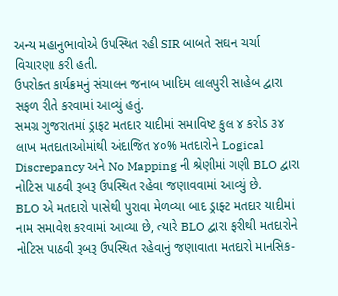અન્ય મહાનુભાવોએ ઉપસ્થિત રહી SIR બાબતે સઘન ચર્ચા વિચારણા કરી હતી.
ઉપરોક્ત કાર્યક્રમનું સંચાલન જનાબ ખાદિમ લાલપુરી સાહેબ દ્વારા સફળ રીતે કરવામાં આવ્યું હતું.
સમગ્ર ગુજરાતમાં ડ્રાફટ મતદાર યાદીમાં સમાવિષ્ટ કુલ ૪ કરોડ ૩૪ લાખ મતદાતાઓમાંથી અંદાજિત ૪૦% મતદારોને Logical Discrepancy અને No Mapping ની શ્રેણીમાં ગણી BLO દ્વારા નોટિસ પાઠવી રૂબરૂ ઉપસ્થિત રહેવા જણાવવામાં આવ્યું છે.
BLO એ મતદારો પાસેથી પુરાવા મેળવ્યા બાદ ડ્રાફ્ટ મતદાર યાદીમાં નામ સમાવેશ કરવામાં આવ્યા છે, ત્યારે BLO દ્વારા ફરીથી મતદારોને નોટિસ પાઠવી રૂબરૂ ઉપસ્થિત રહેવાનું જણાવાતા મતદારો માનસિક-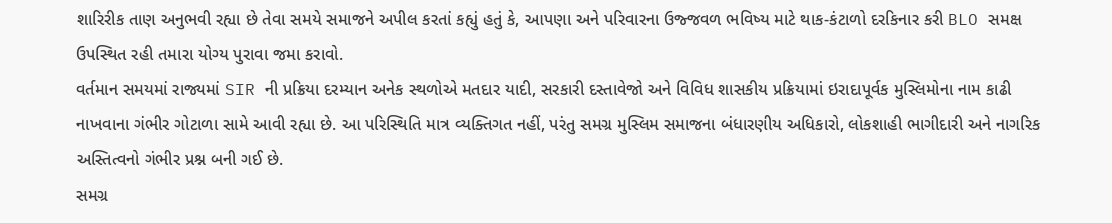શારિરીક તાણ અનુભવી રહ્યા છે તેવા સમયે સમાજને અપીલ કરતાં કહ્યું હતું કે, આપણા અને પરિવારના ઉજ્જવળ ભવિષ્ય માટે થાક-કંટાળો દરકિનાર કરી BLO સમક્ષ ઉપસ્થિત રહી તમારા યોગ્ય પુરાવા જમા કરાવો.
વર્તમાન સમયમાં રાજ્યમાં SIR ની પ્રક્રિયા દરમ્યાન અનેક સ્થળોએ મતદાર યાદી, સરકારી દસ્તાવેજો અને વિવિધ શાસકીય પ્રક્રિયામાં ઇરાદાપૂર્વક મુસ્લિમોના નામ કાઢી નાખવાના ગંભીર ગોટાળા સામે આવી રહ્યા છે. આ પરિસ્થિતિ માત્ર વ્યક્તિગત નહીં, પરંતુ સમગ્ર મુસ્લિમ સમાજના બંધારણીય અધિકારો, લોકશાહી ભાગીદારી અને નાગરિક અસ્તિત્વનો ગંભીર પ્રશ્ન બની ગઈ છે.
સમગ્ર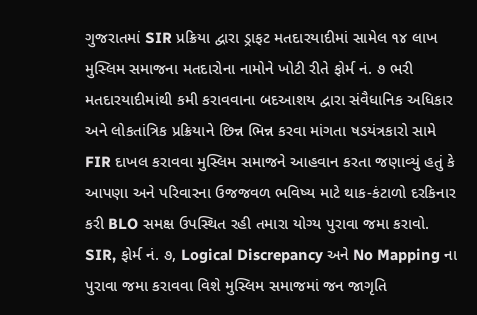ગુજરાતમાં SIR પ્રક્રિયા દ્વારા ડ્રાફટ મતદારયાદીમાં સામેલ ૧૪ લાખ મુસ્લિમ સમાજના મતદારોના નામોને ખોટી રીતે ફોર્મ નં. ૭ ભરી મતદારયાદીમાંથી કમી કરાવવાના બદઆશય દ્વારા સંવૈધાનિક અધિકાર અને લોકતાંત્રિક પ્રક્રિયાને છિન્ન ભિન્ન કરવા માંગતા ષડયંત્રકારો સામે FIR દાખલ કરાવવા મુસ્લિમ સમાજને આહવાન કરતા જણાવ્યું હતું કે આપણા અને પરિવારના ઉજજવળ ભવિષ્ય માટે થાક-કંટાળો દરકિનાર કરી BLO સમક્ષ ઉપસ્થિત રહી તમારા યોગ્ય પુરાવા જમા કરાવો.
SIR, ફોર્મ નં. ૭, Logical Discrepancy અને No Mapping ના પુરાવા જમા કરાવવા વિશે મુસ્લિમ સમાજમાં જન જાગૃતિ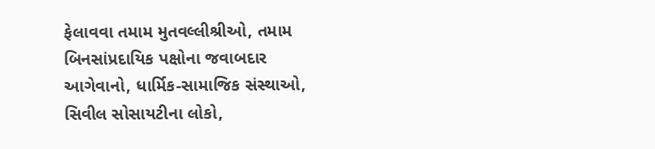ફેલાવવા તમામ મુતવલ્લીશ્રીઓ, તમામ બિનસાંપ્રદાયિક પક્ષોના જવાબદાર આગેવાનો, ધાર્મિક-સામાજિક સંસ્થાઓ, સિવીલ સોસાયટીના લોકો,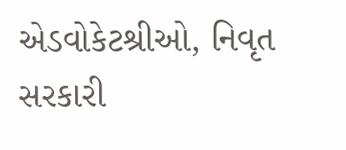એડવોકેટશ્રીઓ, નિવૃત સરકારી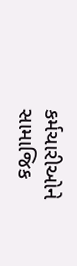કર્મચારીઓને સામાજિક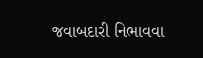જવાબદારી નિભાવવા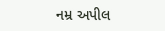નમ્ર અપીલ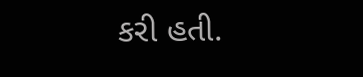કરી હતી.